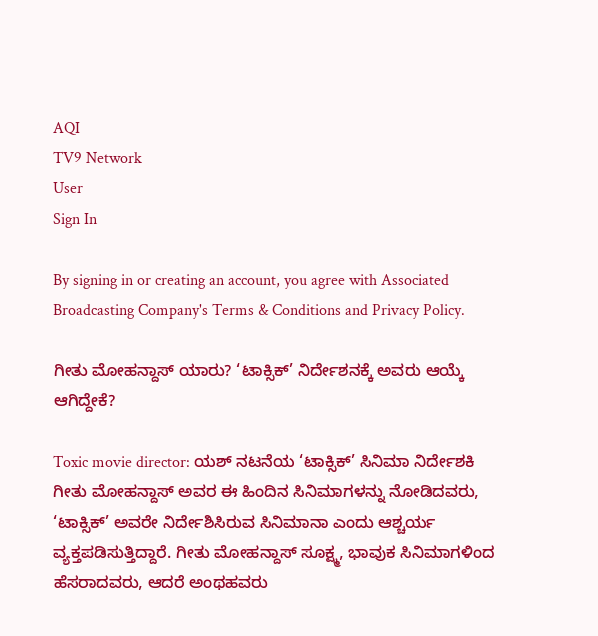AQI
TV9 Network
User
Sign In

By signing in or creating an account, you agree with Associated Broadcasting Company's Terms & Conditions and Privacy Policy.

ಗೀತು ಮೋಹನ್ದಾಸ್ ಯಾರು? ‘ಟಾಕ್ಸಿಕ್’ ನಿರ್ದೇಶನಕ್ಕೆ ಅವರು ಆಯ್ಕೆ ಆಗಿದ್ದೇಕೆ?

Toxic movie director: ಯಶ್ ನಟನೆಯ ‘ಟಾಕ್ಸಿಕ್’ ಸಿನಿಮಾ ನಿರ್ದೇಶಕಿ ಗೀತು ಮೋಹನ್ದಾಸ್ ಅವರ ಈ ಹಿಂದಿನ ಸಿನಿಮಾಗಳನ್ನು ನೋಡಿದವರು, ‘ಟಾಕ್ಸಿಕ್’ ಅವರೇ ನಿರ್ದೇಶಿಸಿರುವ ಸಿನಿಮಾನಾ ಎಂದು ಆಶ್ಚರ್ಯ ವ್ಯಕ್ತಪಡಿಸುತ್ತಿದ್ದಾರೆ. ಗೀತು ಮೋಹನ್ದಾಸ್ ಸೂಕ್ಷ್ಮ, ಭಾವುಕ ಸಿನಿಮಾಗಳಿಂದ ಹೆಸರಾದವರು, ಆದರೆ ಅಂಥಹವರು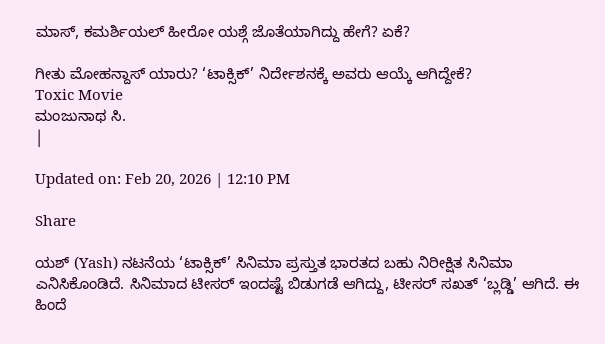ಮಾಸ್, ಕಮರ್ಶಿಯಲ್ ಹೀರೋ ಯಶ್ಗೆ ಜೊತೆಯಾಗಿದ್ದು ಹೇಗೆ? ಏಕೆ?

ಗೀತು ಮೋಹನ್ದಾಸ್ ಯಾರು? ‘ಟಾಕ್ಸಿಕ್’ ನಿರ್ದೇಶನಕ್ಕೆ ಅವರು ಆಯ್ಕೆ ಆಗಿದ್ದೇಕೆ?
Toxic Movie
ಮಂಜುನಾಥ ಸಿ.
|

Updated on: Feb 20, 2026 | 12:10 PM

Share

ಯಶ್ (Yash) ನಟನೆಯ ‘ಟಾಕ್ಸಿಕ್’ ಸಿನಿಮಾ ಪ್ರಸ್ತುತ ಭಾರತದ ಬಹು ನಿರೀಕ್ಷಿತ ಸಿನಿಮಾ ಎನಿಸಿಕೊಂಡಿದೆ. ಸಿನಿಮಾದ ಟೀಸರ್ ಇಂದಷ್ಟೆ ಬಿಡುಗಡೆ ಆಗಿದ್ದು, ಟೀಸರ್ ಸಖತ್ ‘ಬ್ಲಡ್ಡಿ’ ಆಗಿದೆ. ಈ ಹಿಂದೆ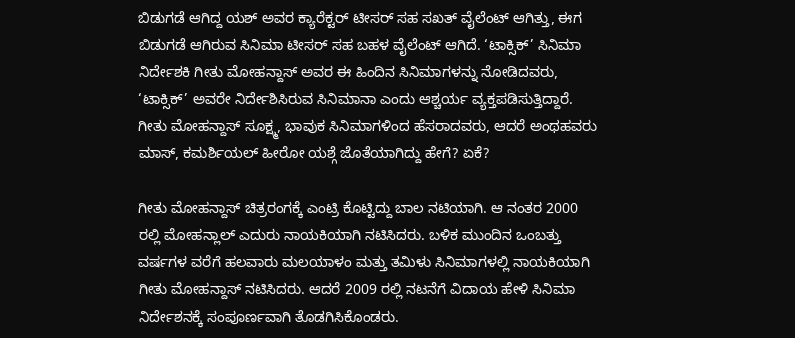ಬಿಡುಗಡೆ ಆಗಿದ್ದ ಯಶ್ ಅವರ ಕ್ಯಾರೆಕ್ಟರ್ ಟೀಸರ್ ಸಹ ಸಖತ್ ವೈಲೆಂಟ್ ಆಗಿತ್ತು, ಈಗ ಬಿಡುಗಡೆ ಆಗಿರುವ ಸಿನಿಮಾ ಟೀಸರ್ ಸಹ ಬಹಳ ವೈಲೆಂಟ್ ಆಗಿದೆ. ‘ಟಾಕ್ಸಿಕ್’ ಸಿನಿಮಾ ನಿರ್ದೇಶಕಿ ಗೀತು ಮೋಹನ್ದಾಸ್ ಅವರ ಈ ಹಿಂದಿನ ಸಿನಿಮಾಗಳನ್ನು ನೋಡಿದವರು, ‘ಟಾಕ್ಸಿಕ್’ ಅವರೇ ನಿರ್ದೇಶಿಸಿರುವ ಸಿನಿಮಾನಾ ಎಂದು ಆಶ್ಚರ್ಯ ವ್ಯಕ್ತಪಡಿಸುತ್ತಿದ್ದಾರೆ. ಗೀತು ಮೋಹನ್ದಾಸ್ ಸೂಕ್ಷ್ಮ, ಭಾವುಕ ಸಿನಿಮಾಗಳಿಂದ ಹೆಸರಾದವರು, ಆದರೆ ಅಂಥಹವರು ಮಾಸ್, ಕಮರ್ಶಿಯಲ್ ಹೀರೋ ಯಶ್ಗೆ ಜೊತೆಯಾಗಿದ್ದು ಹೇಗೆ? ಏಕೆ?

ಗೀತು ಮೋಹನ್ದಾಸ್ ಚಿತ್ರರಂಗಕ್ಕೆ ಎಂಟ್ರಿ ಕೊಟ್ಟಿದ್ದು ಬಾಲ ನಟಿಯಾಗಿ. ಆ ನಂತರ 2000 ರಲ್ಲಿ ಮೋಹನ್ಲಾಲ್ ಎದುರು ನಾಯಕಿಯಾಗಿ ನಟಿಸಿದರು. ಬಳಿಕ ಮುಂದಿನ ಒಂಬತ್ತು ವರ್ಷಗಳ ವರೆಗೆ ಹಲವಾರು ಮಲಯಾಳಂ ಮತ್ತು ತಮಿಳು ಸಿನಿಮಾಗಳಲ್ಲಿ ನಾಯಕಿಯಾಗಿ ಗೀತು ಮೋಹನ್ದಾಸ್ ನಟಿಸಿದರು. ಆದರೆ 2009 ರಲ್ಲಿ ನಟನೆಗೆ ವಿದಾಯ ಹೇಳಿ ಸಿನಿಮಾ ನಿರ್ದೇಶನಕ್ಕೆ ಸಂಪೂರ್ಣವಾಗಿ ತೊಡಗಿಸಿಕೊಂಡರು.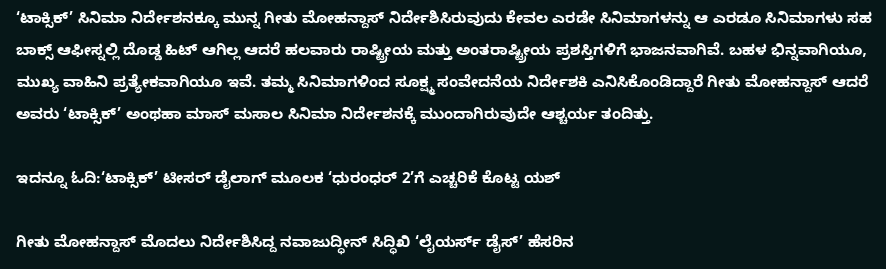‘ಟಾಕ್ಸಿಕ್’ ಸಿನಿಮಾ ನಿರ್ದೇಶನಕ್ಕೂ ಮುನ್ನ ಗೀತು ಮೋಹನ್ದಾಸ್ ನಿರ್ದೇಶಿಸಿರುವುದು ಕೇವಲ ಎರಡೇ ಸಿನಿಮಾಗಳನ್ನು ಆ ಎರಡೂ ಸಿನಿಮಾಗಳು ಸಹ ಬಾಕ್ಸ್ ಆಫೀಸ್ನಲ್ಲಿ ದೊಡ್ಡ ಹಿಟ್ ಆಗಿಲ್ಲ ಆದರೆ ಹಲವಾರು ರಾಷ್ಟ್ರೀಯ ಮತ್ತು ಅಂತರಾಷ್ಟ್ರೀಯ ಪ್ರಶಸ್ತಿಗಳಿಗೆ ಭಾಜನವಾಗಿವೆ. ಬಹಳ ಭಿನ್ನವಾಗಿಯೂ, ಮುಖ್ಯ ವಾಹಿನಿ ಪ್ರತ್ಯೇಕವಾಗಿಯೂ ಇವೆ. ತಮ್ಮ ಸಿನಿಮಾಗಳಿಂದ ಸೂಕ್ಷ್ಮ ಸಂವೇದನೆಯ ನಿರ್ದೇಶಕಿ ಎನಿಸಿಕೊಂಡಿದ್ದಾರೆ ಗೀತು ಮೋಹನ್ದಾಸ್ ಆದರೆ ಅವರು ‘ಟಾಕ್ಸಿಕ್’ ಅಂಥಹಾ ಮಾಸ್ ಮಸಾಲ ಸಿನಿಮಾ ನಿರ್ದೇಶನಕ್ಕೆ ಮುಂದಾಗಿರುವುದೇ ಆಶ್ಚರ್ಯ ತಂದಿತ್ತು.

ಇದನ್ನೂ ಓದಿ:‘ಟಾಕ್ಸಿಕ್’ ಟೀಸರ್ ಡೈಲಾಗ್ ಮೂಲಕ ‘ಧುರಂಧರ್ 2’ಗೆ ಎಚ್ಚರಿಕೆ ಕೊಟ್ಟ ಯಶ್

ಗೀತು ಮೋಹನ್ದಾಸ್ ಮೊದಲು ನಿರ್ದೇಶಿಸಿದ್ದ ನವಾಜುದ್ಧೀನ್ ಸಿದ್ಧಿಖಿ ‘ಲೈಯರ್ಸ್ ಡೈಸ್’ ಹೆಸರಿನ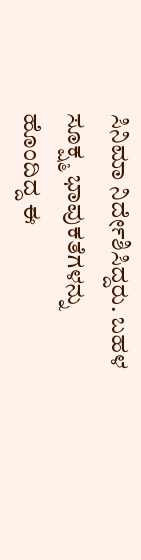ಸಿನಿಮಾ ನಿರ್ದೇಶಿಸಿದ್ದರು. ಬಹಳ ಸೂಕ್ಷ್ಮ ಭಾವುಕತೆಗಳನ್ನು ಹೊಂದಿದ್ದ ಈ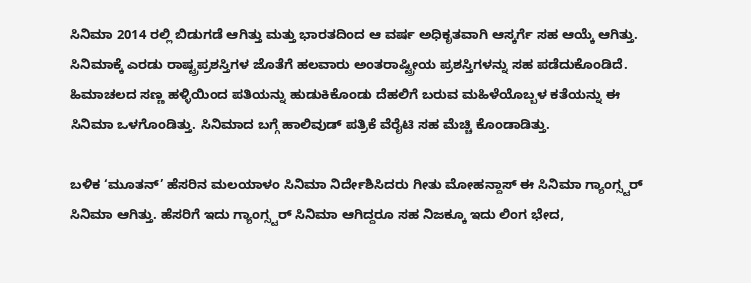ಸಿನಿಮಾ 2014 ರಲ್ಲಿ ಬಿಡುಗಡೆ ಆಗಿತ್ತು ಮತ್ತು ಭಾರತದಿಂದ ಆ ವರ್ಷ ಅಧಿಕೃತವಾಗಿ ಆಸ್ಕರ್ಗೆ ಸಹ ಆಯ್ಕೆ ಆಗಿತ್ತು. ಸಿನಿಮಾಕ್ಕೆ ಎರಡು ರಾಷ್ಟ್ರಪ್ರಶಸ್ತಿಗಳ ಜೊತೆಗೆ ಹಲವಾರು ಅಂತರಾಷ್ಟ್ರೀಯ ಪ್ರಶಸ್ತಿಗಳನ್ನು ಸಹ ಪಡೆದುಕೊಂಡಿದೆ. ಹಿಮಾಚಲದ ಸಣ್ಣ ಹಳ್ಳಿಯಿಂದ ಪತಿಯನ್ನು ಹುಡುಕಿಕೊಂಡು ದೆಹಲಿಗೆ ಬರುವ ಮಹಿಳೆಯೊಬ್ಬಳ ಕತೆಯನ್ನು ಈ ಸಿನಿಮಾ ಒಳಗೊಂಡಿತ್ತು. ಸಿನಿಮಾದ ಬಗ್ಗೆ ಹಾಲಿವುಡ್ ಪತ್ರಿಕೆ ವೆರೈಟಿ ಸಹ ಮೆಚ್ಚಿ ಕೊಂಡಾಡಿತ್ತು.

ಬಳಿಕ ‘ಮೂತನ್’ ಹೆಸರಿನ ಮಲಯಾಳಂ ಸಿನಿಮಾ ನಿರ್ದೇಶಿಸಿದರು ಗೀತು ಮೋಹನ್ದಾಸ್ ಈ ಸಿನಿಮಾ ಗ್ಯಾಂಗ್ಸ್ಟರ್ ಸಿನಿಮಾ ಆಗಿತ್ತು. ಹೆಸರಿಗೆ ಇದು ಗ್ಯಾಂಗ್ಸ್ಟರ್ ಸಿನಿಮಾ ಆಗಿದ್ದರೂ ಸಹ ನಿಜಕ್ಕೂ ಇದು ಲಿಂಗ ಭೇದ,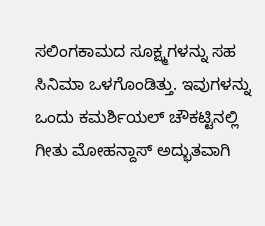ಸಲಿಂಗಕಾಮದ ಸೂಕ್ಷ್ಮಗಳನ್ನು ಸಹ ಸಿನಿಮಾ ಒಳಗೊಂಡಿತ್ತು. ಇವುಗಳನ್ನು ಒಂದು ಕಮರ್ಶಿಯಲ್ ಚೌಕಟ್ಟಿನಲ್ಲಿ ಗೀತು ಮೋಹನ್ದಾಸ್ ಅದ್ಭುತವಾಗಿ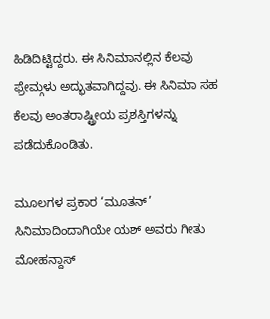ಹಿಡಿದಿಟ್ಟಿದ್ದರು. ಈ ಸಿನಿಮಾನಲ್ಲಿನ ಕೆಲವು ಫ್ರೇಮ್ಗಳು ಅದ್ಭುತವಾಗಿದ್ದವು. ಈ ಸಿನಿಮಾ ಸಹ ಕೆಲವು ಅಂತರಾಷ್ಟ್ರೀಯ ಪ್ರಶಸ್ತಿಗಳನ್ನು ಪಡೆದುಕೊಂಡಿತು.

ಮೂಲಗಳ ಪ್ರಕಾರ ‘ಮೂತನ್’ ಸಿನಿಮಾದಿಂದಾಗಿಯೇ ಯಶ್ ಅವರು ಗೀತು ಮೋಹನ್ದಾಸ್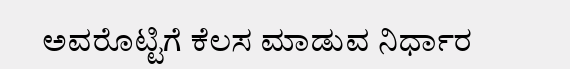ಅವರೊಟ್ಟಿಗೆ ಕೆಲಸ ಮಾಡುವ ನಿರ್ಧಾರ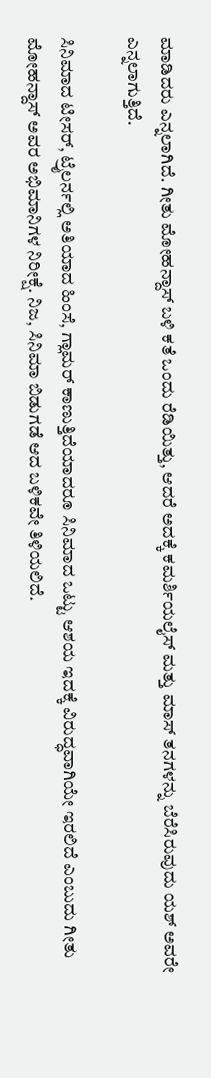ಮಾಡಿದರು ಎನ್ನಲಾಗಿದೆ. ಗೀತು ಮೋಹನ್ದಾಸ್ ಬಳಿ ಕತೆ ಒಂದು ರೆಡಿಯಿತ್ತು, ಆದರೆ ಅದಕ್ಕೆ ಕಮರ್ಶಿಯಲೈಸ್ ಮತ್ತು ಮಾಸ್ ತನಗಳನ್ನು ಬೆರೆಸಿರುವುದು ಯಶ್ ಅವರೇ ಎನ್ನಲಾಗುತ್ತಿದೆ.

ಸಿನಿಮಾದ ಟೀಸರ್, ಟ್ರೈಲರ್ನಲ್ಲಿ ಅತಿಯಾದ ಹಿಂಸೆ, ಗ್ಲಾಮರ್ ಕಾಣುತ್ತಿದೆಯಾದರೂ ಸಿನಿಮಾದ ಒಟ್ಟು ಆಶಯ ಇದಕ್ಕೆ ವಿರುದ್ಧವಾಗಿಯೇ ಇರಲಿದೆ ಎಂಬುದು ಗೀತು ಮೋಹನ್ದಾಸ್ ಅವರ ಅಭಿಮಾನಿಗಳ ನಿರೀಕ್ಷೆ. ನಿಜ, ಸಿನಿಮಾ ಬಿಡುಗಡೆ ಆದ ಬಳಿಕವೇ ತಿಳಿಯಲಿದೆ.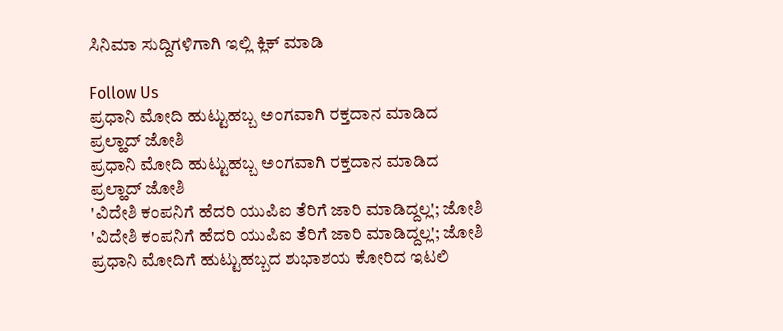ಸಿನಿಮಾ ಸುದ್ದಿಗಳಿಗಾಗಿ ಇಲ್ಲಿ ಕ್ಲಿಕ್ ಮಾಡಿ

Follow Us
ಪ್ರಧಾನಿ ಮೋದಿ ಹುಟ್ಟುಹಬ್ಬ ಅಂಗವಾಗಿ ರಕ್ತದಾನ ಮಾಡಿದ ಪ್ರಲ್ಹಾದ್ ಜೋಶಿ
ಪ್ರಧಾನಿ ಮೋದಿ ಹುಟ್ಟುಹಬ್ಬ ಅಂಗವಾಗಿ ರಕ್ತದಾನ ಮಾಡಿದ ಪ್ರಲ್ಹಾದ್ ಜೋಶಿ
'ವಿದೇಶಿ ಕಂಪನಿಗೆ ಹೆದರಿ ಯುಪಿಐ ತೆರಿಗೆ ಜಾರಿ ಮಾಡಿದ್ದಲ್ಲ'; ಜೋಶಿ
'ವಿದೇಶಿ ಕಂಪನಿಗೆ ಹೆದರಿ ಯುಪಿಐ ತೆರಿಗೆ ಜಾರಿ ಮಾಡಿದ್ದಲ್ಲ'; ಜೋಶಿ
ಪ್ರಧಾನಿ ಮೋದಿಗೆ ಹುಟ್ಟುಹಬ್ಬದ ಶುಭಾಶಯ ಕೋರಿದ ಇಟಲಿ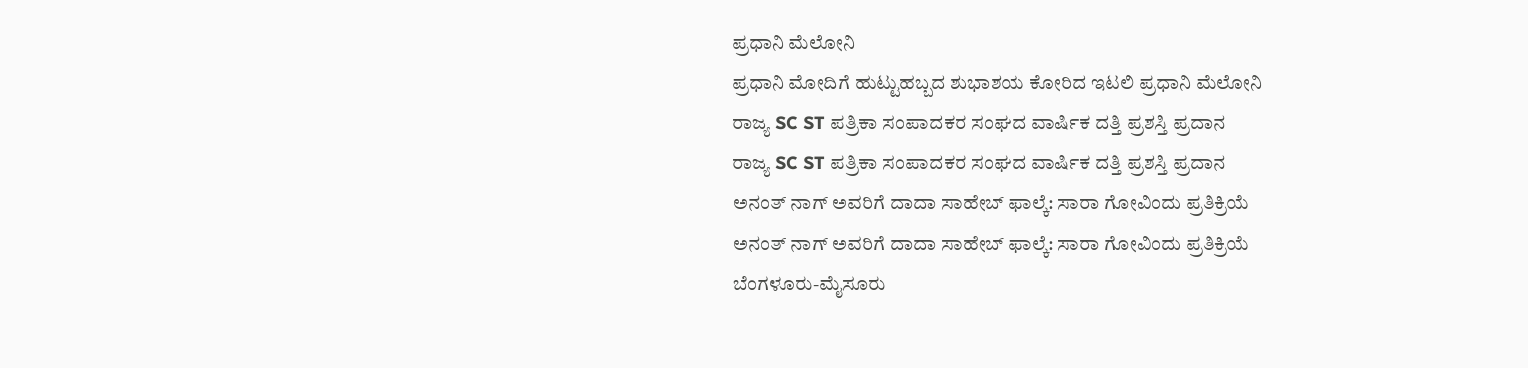ಪ್ರಧಾನಿ ಮೆಲೋನಿ
ಪ್ರಧಾನಿ ಮೋದಿಗೆ ಹುಟ್ಟುಹಬ್ಬದ ಶುಭಾಶಯ ಕೋರಿದ ಇಟಲಿ ಪ್ರಧಾನಿ ಮೆಲೋನಿ
ರಾಜ್ಯ SC ST ಪತ್ರಿಕಾ ಸಂಪಾದಕರ ಸಂಘದ ವಾರ್ಷಿಕ ದತ್ತಿ ಪ್ರಶಸ್ತಿ ಪ್ರದಾನ
ರಾಜ್ಯ SC ST ಪತ್ರಿಕಾ ಸಂಪಾದಕರ ಸಂಘದ ವಾರ್ಷಿಕ ದತ್ತಿ ಪ್ರಶಸ್ತಿ ಪ್ರದಾನ
ಅನಂತ್ ನಾಗ್ ಅವರಿಗೆ ದಾದಾ ಸಾಹೇಬ್ ಫಾಲ್ಕೆ: ಸಾರಾ ಗೋವಿಂದು ಪ್ರತಿಕ್ರಿಯೆ
ಅನಂತ್ ನಾಗ್ ಅವರಿಗೆ ದಾದಾ ಸಾಹೇಬ್ ಫಾಲ್ಕೆ: ಸಾರಾ ಗೋವಿಂದು ಪ್ರತಿಕ್ರಿಯೆ
ಬೆಂಗಳೂರು-ಮೈಸೂರು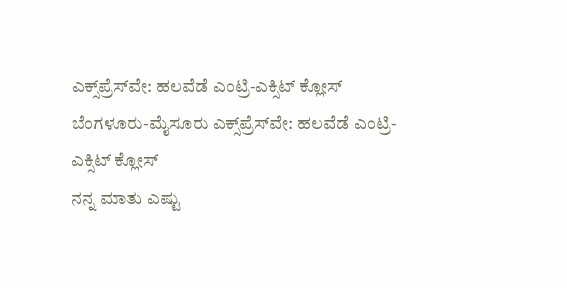ಎಕ್ಸ್‌ಪ್ರೆಸ್‌ವೇ: ಹಲವೆಡೆ ಎಂಟ್ರಿ-ಎಕ್ಸಿಟ್ ಕ್ಲೋಸ್
ಬೆಂಗಳೂರು-ಮೈಸೂರು ಎಕ್ಸ್‌ಪ್ರೆಸ್‌ವೇ: ಹಲವೆಡೆ ಎಂಟ್ರಿ-ಎಕ್ಸಿಟ್ ಕ್ಲೋಸ್
ನನ್ನ ಮಾತು ಎಷ್ಟು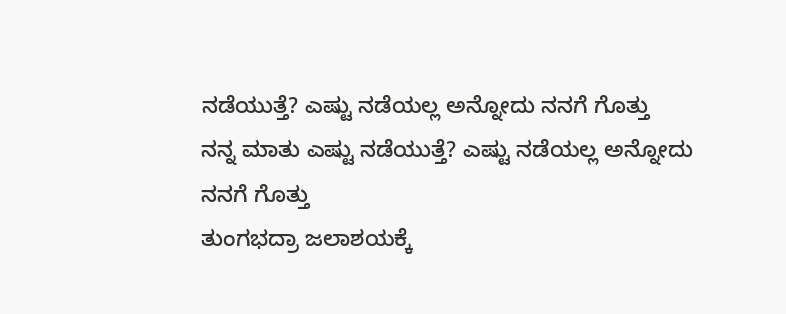ನಡೆಯುತ್ತೆ? ಎಷ್ಟು ನಡೆಯಲ್ಲ ಅನ್ನೋದು ನನಗೆ ಗೊತ್ತು
ನನ್ನ ಮಾತು ಎಷ್ಟು ನಡೆಯುತ್ತೆ? ಎಷ್ಟು ನಡೆಯಲ್ಲ ಅನ್ನೋದು ನನಗೆ ಗೊತ್ತು
ತುಂಗಭದ್ರಾ ಜಲಾಶಯಕ್ಕೆ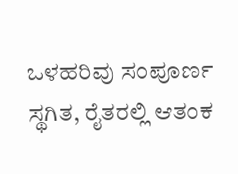ಒಳಹರಿವು ಸಂಪೂರ್ಣ ಸ್ಥಗಿತ, ರೈತರಲ್ಲಿ ಆತಂಕ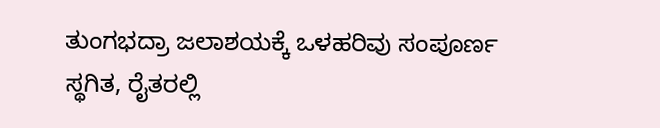ತುಂಗಭದ್ರಾ ಜಲಾಶಯಕ್ಕೆ ಒಳಹರಿವು ಸಂಪೂರ್ಣ ಸ್ಥಗಿತ, ರೈತರಲ್ಲಿ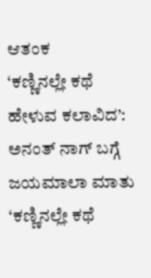ಆತಂಕ
‘ಕಣ್ಣಿನಲ್ಲೇ ಕಥೆ ಹೇಳುವ ಕಲಾವಿದ’: ಅನಂತ್ ನಾಗ್ ಬಗ್ಗೆ ಜಯಮಾಲಾ ಮಾತು
‘ಕಣ್ಣಿನಲ್ಲೇ ಕಥೆ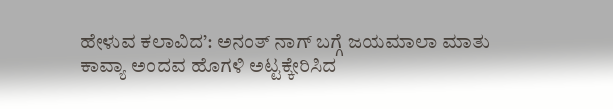ಹೇಳುವ ಕಲಾವಿದ’: ಅನಂತ್ ನಾಗ್ ಬಗ್ಗೆ ಜಯಮಾಲಾ ಮಾತು
ಕಾವ್ಯಾ ಅಂದವ ಹೊಗಳಿ ಅಟ್ಟಕ್ಕೇರಿಸಿದ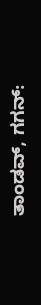ತಾಂಡವ್, ಗಗನ್: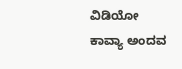ವಿಡಿಯೋ
ಕಾವ್ಯಾ ಅಂದವ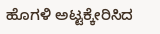ಹೊಗಳಿ ಅಟ್ಟಕ್ಕೇರಿಸಿದ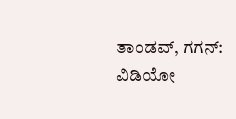ತಾಂಡವ್, ಗಗನ್: ವಿಡಿಯೋ